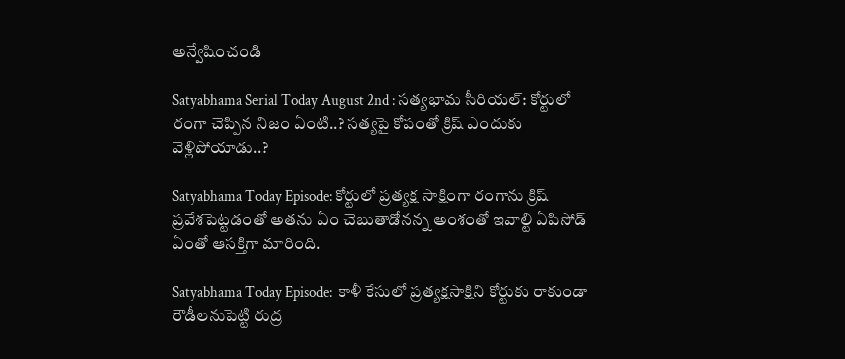అన్వేషించండి

Satyabhama Serial Today August 2nd : సత్యభామ సీరియల్: కోర్టులో రంగా చెప్పిన నిజం ఏంటి..? సత్యపై కోపంతో క్రిష్‌ ఎందుకు వెళ్లిపోయాడు..?

Satyabhama Today Episode: కోర్టులో ప్రత్యక్ష సాక్షింగా రంగాను క్రిష్ ప్రవేశపెట్టడంతో అతను ఏం చెబుతాడోన‌న్న అంశంతో ఇవాల్టి ఏపిసోడ్ ఏంతో ఆసక్తిగా మారింది.

Satyabhama Today Episode:  కాళీ కేసులో ప్రత్యక్షసాక్షిని కోర్టుకు రాకుండా రౌడీలనుపెట్టి రుద్ర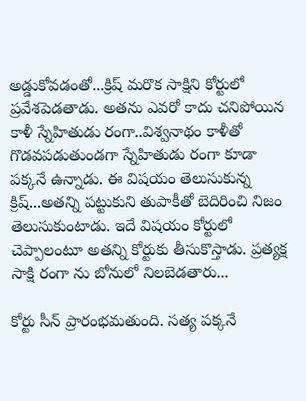అడ్డుకోవడంతో...క్రిష్‌ మరొక సాక్షిని కోర్టులో ప్రవేశపెడతాడు. అతను ఎవరో కాదు చనిపోయిన కాళీ స్నేహితుడు రంగా..విశ్వనాథం కాళీతో గొడవపడుతుండగా స్నేహితుడు రంగా కూడా పక్కనే ఉన్నాడు. ఈ విషయం తెలుసుకున్న క్రిష్‌...అతన్ని పట్టుకుని తుపాకీతో బెదిరించి నిజం తెలుసుకుంటాడు. ఇదే విషయం కోర్టులో చెప్పాలంటూ అతన్ని కోర్టుకు తీసుకొస్తాడు. ప్రత్యక్ష సాక్షి రంగా ను బోనులో నిలబెడతారు...

కోర్టు సీన్‌ ప్రారంభమతుంది. సత్య పక్కనే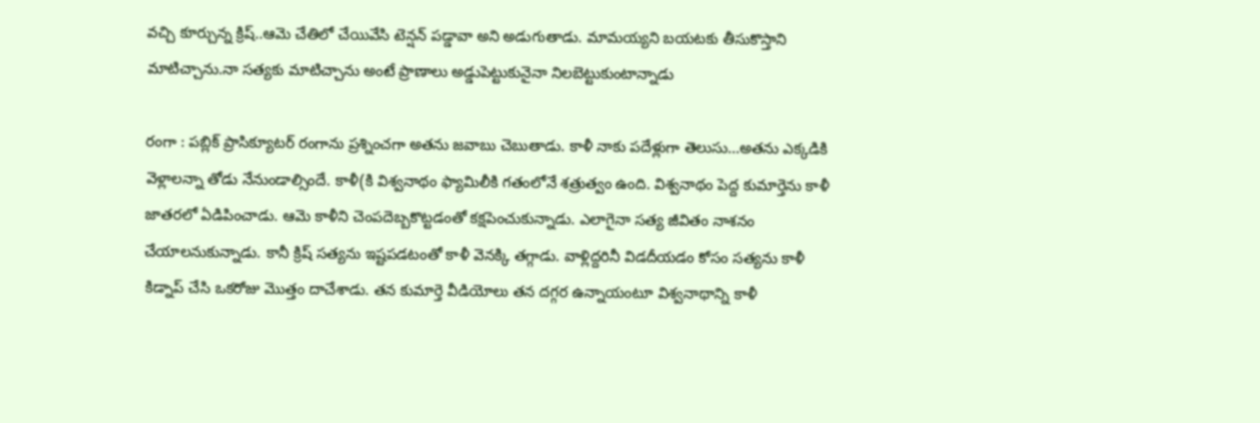వచ్చి కూర్చున్న క్రిష్‌..ఆమె చేతిలో చేయివేసి టెన్షన్‌ పడ్డావా అని అడుగుతాడు. మామయ్యని బయటకు తీసుకొస్తాని మాటిచ్చాను.నా సత్యకు మాటిచ్చాను అంటే ప్రాణాలు అడ్డుపెట్టుకునైనా నిలబెట్టుకుంటాన్నాడు

రంగా : పబ్లిక్ ప్రాసిక్యూటర్ రంగాను ప్రశ్నించగా అతను జవాబు చెబుతాడు. కాళీ నాకు పదేళ్లుగా తెలుసు...అతను ఎక్కడికి వెళ్లాలన్నా తోడు నేనుండాల్సిందే. కాళీ(కి విశ్వనాథం ఫ్యామిలీకి గతంలోనే శత్రుత్వం ఉంది. విశ్వనాథం పెద్ద కుమార్తెను కాళీ జాతరలో ఏడిపించాడు. ఆమె కాళీని చెంపదెబ్బకొట్టడంతో కక్షపెంచుకున్నాడు. ఎలాగైనా సత్య జీవితం నాశనం చేయాలనుకున్నాడు. కానీ క్రిష్ సత్యను ఇష్టపడటంతో కాళీ వెనక్కి తగ్గాడు. వాళ్లిద్దరినీ విడదీయడం కోసం సత్యను కాళీ కిడ్నాప్ చేసి ఒకరోజు మొత్తం దాచేశాడు. తన కుమార్తె వీడియోలు తన దగ్గర ఉన్నాయంటూ విశ్వనాథాన్ని కాళీ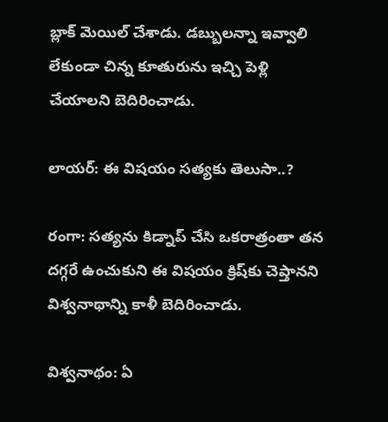బ్లాక్‌ మెయిల్‌ చేశాడు. డబ్బులన్నా ఇవ్వాలి లేకుండా చిన్న కూతురును ఇచ్చి పెళ్లి చేయాలని బెదిరించాడు.

లాయర్‌: ఈ విషయం సత్యకు తెలుసా..?

రంగా: సత్యను కిడ్నాప్ చేసి ఒకరాత్రంతా తన దగ్గరే ఉంచుకుని ఈ విషయం క్రిష్‌కు చెప్తానని విశ్వనాథాన్ని కాళీ బెదిరించాడు.

విశ్వనాథం: ఏ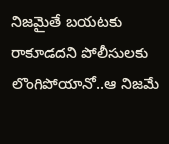నిజమైతే బయటకు రాకూడదని పోలీసులకు లొంగిపోయానో..ఆ నిజమే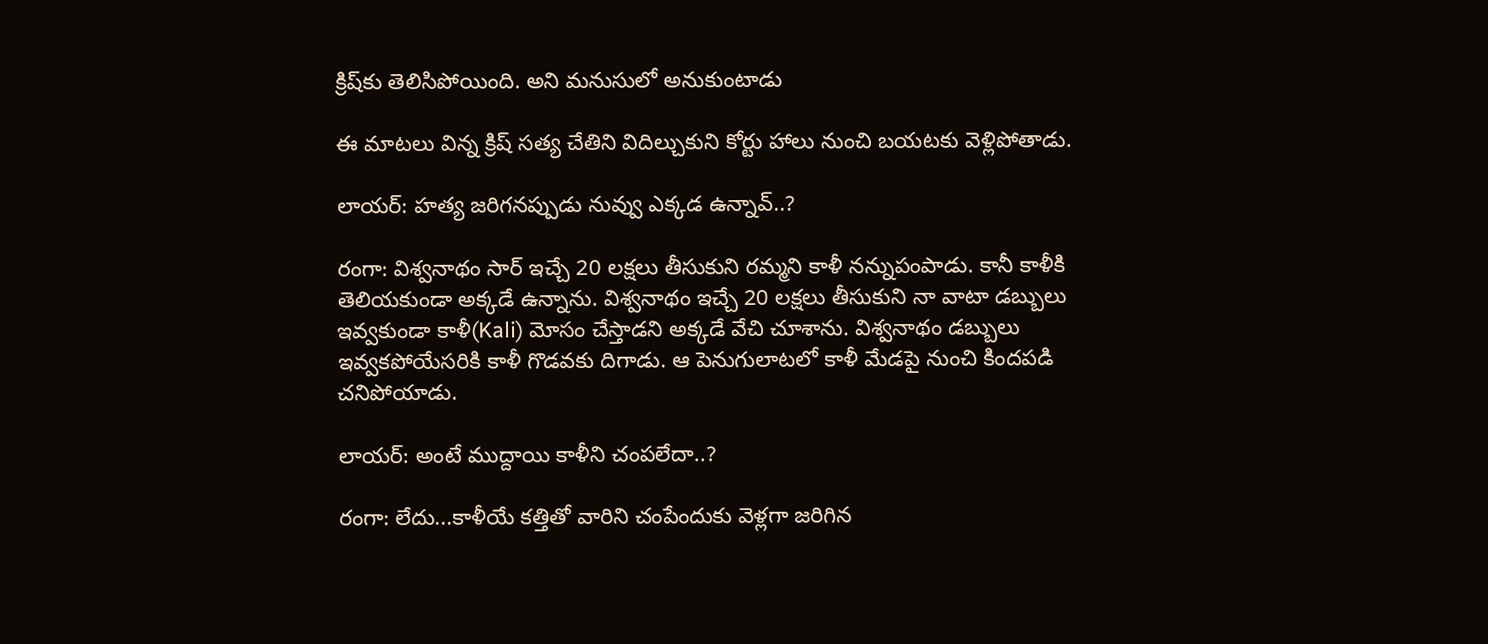క్రిష్‌కు తెలిసిపోయింది. అని మనుసులో అనుకుంటాడు

ఈ మాటలు విన్న క్రిష్ సత్య చేతిని విదిల్చుకుని కోర్టు హాలు నుంచి బయటకు వెళ్లిపోతాడు.

లాయర్‌: హత్య జరిగనప్పుడు నువ్వు ఎక్కడ ఉన్నావ్‌..?

రంగా: విశ్వనాథం సార్‌ ఇచ్చే 20 లక్షలు తీసుకుని రమ్మని కాళీ నన్నుపంపాడు. కానీ కాళీకి తెలియకుండా అక్కడే ఉన్నాను. విశ్వనాథం ఇచ్చే 20 లక్షలు తీసుకుని నా వాటా డబ్బులు ఇవ్వకుండా కాళీ(Kali) మోసం చేస్తాడని అక్కడే వేచి చూశాను. విశ్వనాథం డబ్బులు ఇవ్వకపోయేసరికి కాళీ గొడవకు దిగాడు. ఆ పెనుగులాటలో కాళీ మేడపై నుంచి కిందపడి చనిపోయాడు.

లాయర్: అంటే ముద్దాయి కాళీని చంపలేదా..?

రంగా: లేదు...కాళీయే కత్తితో వారిని చంపేందుకు వెళ్లగా జరిగిన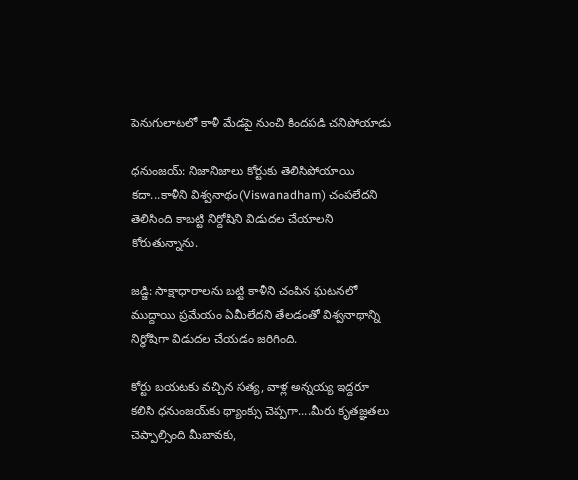పెనుగులాటలో కాళీ మేడపై నుంచి కిందపడి చనిపోయాడు

ధనుంజయ్‌: నిజానిజాలు కోర్టుకు తెలిసిపోయాయి కదా...కాళీని విశ్వనాథం(Viswanadham) చంపలేదని తెలిసింది కాబట్టి నిర్దోషిని విడుదల చేయాలని కోరుతున్నాను.

జడ్జి: సాక్షాధారాలను బట్టి కాళీని చంపిన ఘటనలో ముద్దాయి ప్రమేయం ఏమీలేదని తేలడంతో విశ్వనాథాన్ని నిర్ధోషిగా విడుదల చేయడం జరిగింది.

కోర్టు బయటకు వచ్చిన సత్య, వాళ్ల అన్నయ్య ఇద్దరూ కలిసి ధనుంజయ్‌కు థ్యాంక్సు చెప్పగా....మీరు కృతజ్ఞతలు చెప్పాల్సింది మీబావకు,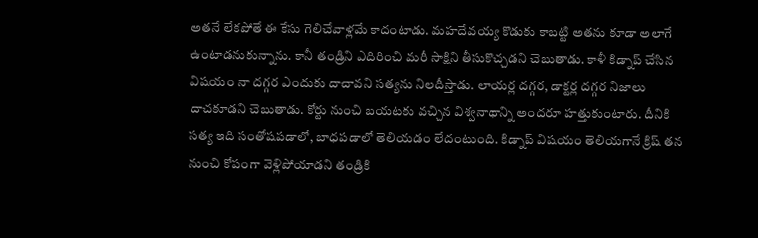అతనే లేకపోతే ఈ కేసు గెలిచేవాళ్లమే కాదంటాడు. మహదేవయ్య కొడుకు కాబట్టి అతను కూడా అలాగే ఉంటాడనుకున్నాను. కానీ తండ్రిని ఎదిరించి మరీ సాక్షిని తీసుకొచ్చడని చెబుతాడు. కాళీ కిడ్నాప్‌ చేసిన విషయం నా దగ్గర ఎందుకు దాచావని సత్యను నిలదీస్తాడు. లాయర్ల దగ్గర, డాక్టర్ల దగ్గర నిజాలు దాచకూడని చెబుతాడు. కోర్టు నుంచి బయటకు వచ్చిన విశ్వనాథాన్ని అందరూ హత్తుకుంటారు. దీనికి సత్య ఇది సంతోషపడాలో, బాధపడాలో తెలియడం లేదంటుంది. కిడ్నాప్ విషయం తెలియగానే క్రిష్ తన నుంచి కోపంగా వెళ్లిపోయాడని తండ్రికి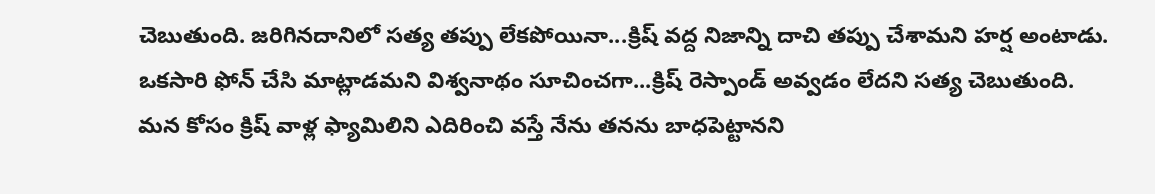చెబుతుంది. జరిగినదానిలో సత్య తప్పు లేకపోయినా...క్రిష్‌ వద్ద నిజాన్ని దాచి తప్పు చేశామని హర్ష అంటాడు. ఒకసారి ఫోన్ చేసి మాట్లాడమని విశ్వనాథం సూచించగా...క్రిష్ రెస్పాండ్ అవ్వడం లేదని సత్య చెబుతుంది. మన కోసం క్రిష్ వాళ్ల ఫ్యామిలిని ఎదిరించి వస్తే నేను తనను బాధపెట్టానని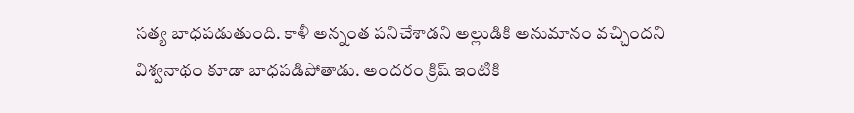సత్య బాధపడుతుంది. కాళీ అన్నంత పనిచేశాడని అల్లుడికి అనుమానం వచ్చిందని విశ్వనాథం కూడా బాధపడిపోతాడు. అందరం క్రిష్ ఇంటికి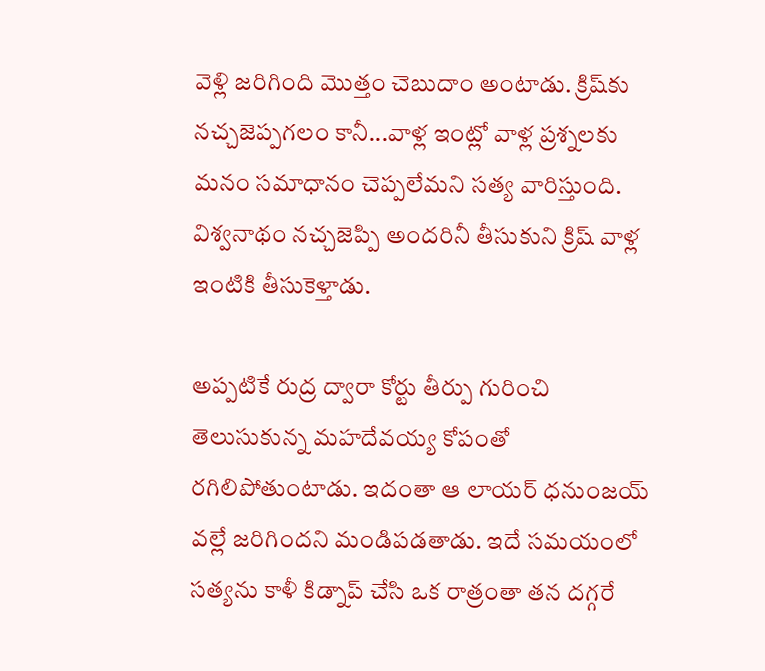వెళ్లి జరిగింది మొత్తం చెబుదాం అంటాడు. క్రిష్‌కు నచ్చజెప్పగలం కానీ...వాళ్ల ఇంట్లో వాళ్ల ప్రశ్నలకు మనం సమాధానం చెప్పలేమని సత్య వారిస్తుంది. విశ్వనాథం నచ్చజెప్పి అందరినీ తీసుకుని క్రిష్‌ వాళ్ల ఇంటికి తీసుకెళ్తాడు.

అప్పటికే రుద్ర ద్వారా కోర్టు తీర్పు గురించి తెలుసుకున్న మహదేవయ్య కోపంతో రగిలిపోతుంటాడు. ఇదంతా ఆ లాయర్ ధనుంజయ్ వల్లే జరిగిందని మండిపడతాడు. ఇదే సమయంలో సత్యను కాళీ కిడ్నాప్ చేసి ఒక రాత్రంతా తన దగ్గరే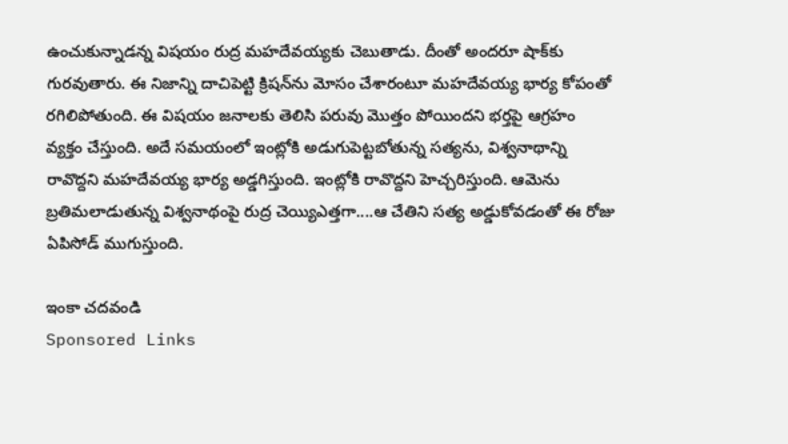ఉంచుకున్నాడన్న విషయం రుద్ర మహదేవయ్యకు చెబుతాడు. దీంతో అందరూ షాక్‌కు గురవుతారు. ఈ నిజాన్ని దాచిపెట్టి క్రిషన్‌ను మోసం చేశారంటూ మహదేవయ్య భార్య కోపంతో రగిలిపోతుంది. ఈ విషయం జనాలకు తెలిసి పరువు మొత్తం పోయిందని భర్తపై ఆగ్రహం వ్యక్తం చేస్తుంది. అదే సమయంలో ఇంట్లోకి అడుగుపెట్టబోతున్న సత్యను, విశ్వనాథాన్ని రావొద్దని మహదేవయ్య భార్య అడ్డగిస్తుంది. ఇంట్లోకి రావొద్దని హెచ్చరిస్తుంది. ఆమెను బ్రతిమలాడుతున్న విశ్వనాథంపై రుద్ర చెయ్యిఎత్తగా....ఆ చేతిని సత్య అడ్డుకోవడంతో ఈ రోజు ఏపిసోడ్ ముగుస్తుంది.

ఇంకా చదవండి
Sponsored Links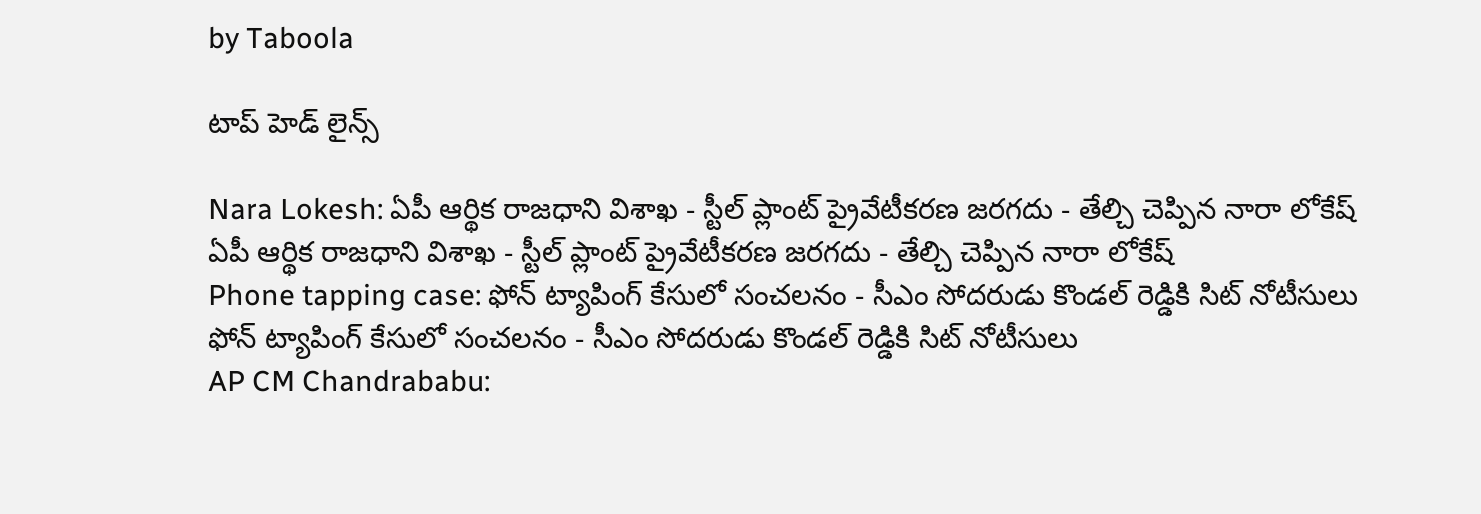by Taboola

టాప్ హెడ్ లైన్స్

Nara Lokesh: ఏపీ ఆర్థిక రాజధాని విశాఖ - స్టీల్ ప్లాంట్ ప్రైవేటీకరణ జరగదు - తేల్చి చెప్పిన నారా లోకేష్
ఏపీ ఆర్థిక రాజధాని విశాఖ - స్టీల్ ప్లాంట్ ప్రైవేటీకరణ జరగదు - తేల్చి చెప్పిన నారా లోకేష్
Phone tapping case: ఫోన్ ట్యాపింగ్ కేసులో సంచలనం - సీఎం సోదరుడు కొండల్ రెడ్డికి సిట్ నోటీసులు
ఫోన్ ట్యాపింగ్ కేసులో సంచలనం - సీఎం సోదరుడు కొండల్ రెడ్డికి సిట్ నోటీసులు
AP CM Chandrababu: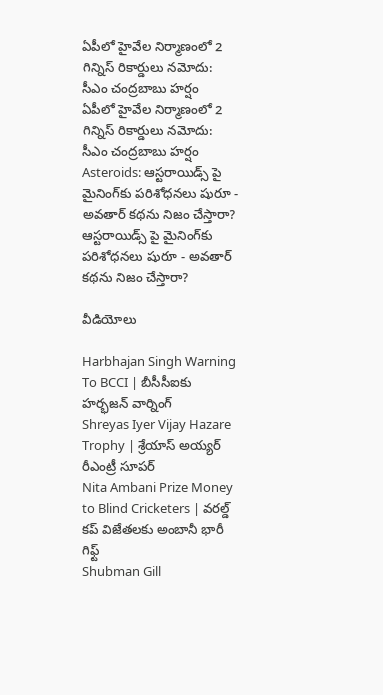ఏపీలో హైవేల నిర్మాణంలో 2 గిన్నిస్ రికార్డులు నమోదు: సీఎం చంద్రబాబు హర్షం
ఏపీలో హైవేల నిర్మాణంలో 2 గిన్నిస్ రికార్డులు నమోదు: సీఎం చంద్రబాబు హర్షం
Asteroids: ఆస్టరాయిడ్స్ పై మైనింగ్‌కు పరిశోధనలు షురూ - అవతార్‌ కథను నిజం చేస్తారా?
ఆస్టరాయిడ్స్ పై మైనింగ్‌కు పరిశోధనలు షురూ - అవతార్‌ కథను నిజం చేస్తారా?

వీడియోలు

Harbhajan Singh Warning To BCCI | బీసీసీఐకు హర్భజన్ వార్నింగ్
Shreyas Iyer Vijay Hazare Trophy | శ్రేయాస్ అయ్య‌ర్‌ రీఎంట్రీ సూపర్
Nita Ambani Prize Money to Blind Cricketers | వరల్డ్ కప్ విజేతలకు అంబానీ భారీ గిఫ్ట్
Shubman Gill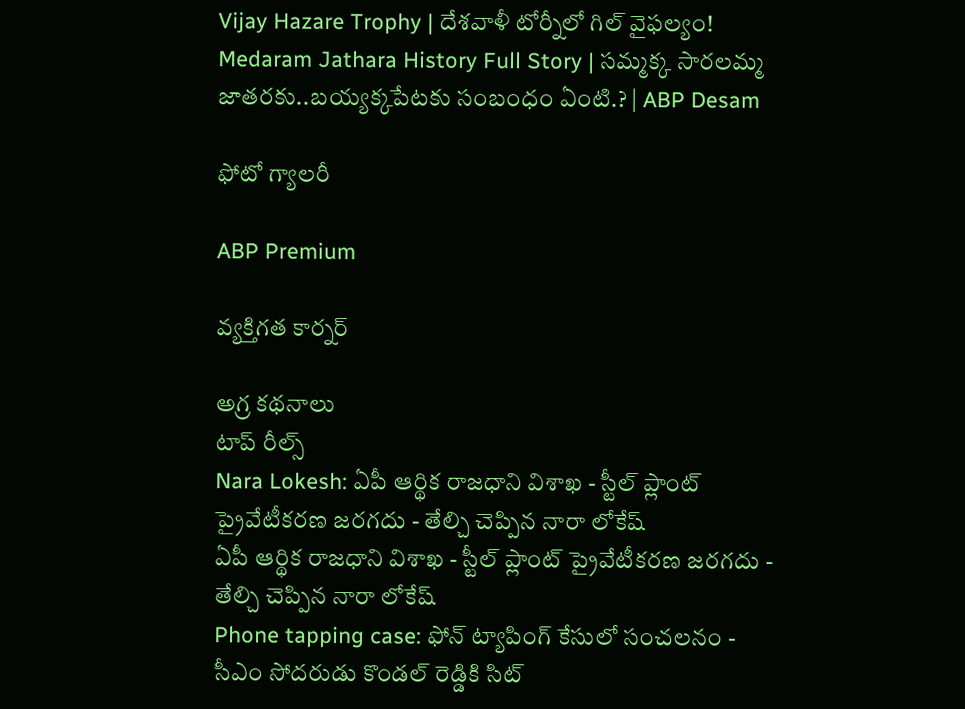Vijay Hazare Trophy | దేశవాళీ టోర్నీలో గిల్ వైఫల్యం!
Medaram Jathara History Full Story | సమ్మక్క సారలమ్మ జాతరకు..బయ్యక్కపేటకు సంబంధం ఏంటి.? | ABP Desam

ఫోటో గ్యాలరీ

ABP Premium

వ్యక్తిగత కార్నర్

అగ్ర కథనాలు
టాప్ రీల్స్
Nara Lokesh: ఏపీ ఆర్థిక రాజధాని విశాఖ - స్టీల్ ప్లాంట్ ప్రైవేటీకరణ జరగదు - తేల్చి చెప్పిన నారా లోకేష్
ఏపీ ఆర్థిక రాజధాని విశాఖ - స్టీల్ ప్లాంట్ ప్రైవేటీకరణ జరగదు - తేల్చి చెప్పిన నారా లోకేష్
Phone tapping case: ఫోన్ ట్యాపింగ్ కేసులో సంచలనం - సీఎం సోదరుడు కొండల్ రెడ్డికి సిట్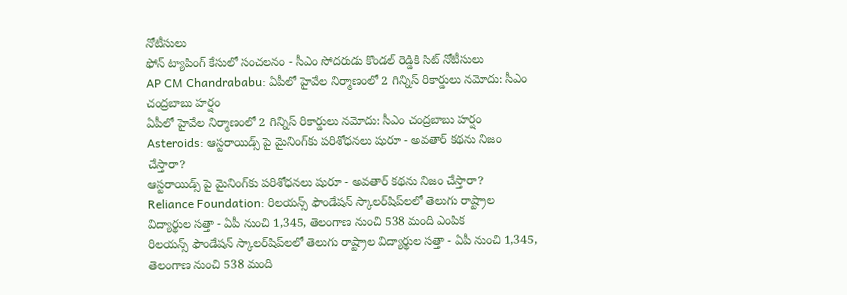నోటీసులు
ఫోన్ ట్యాపింగ్ కేసులో సంచలనం - సీఎం సోదరుడు కొండల్ రెడ్డికి సిట్ నోటీసులు
AP CM Chandrababu: ఏపీలో హైవేల నిర్మాణంలో 2 గిన్నిస్ రికార్డులు నమోదు: సీఎం చంద్రబాబు హర్షం
ఏపీలో హైవేల నిర్మాణంలో 2 గిన్నిస్ రికార్డులు నమోదు: సీఎం చంద్రబాబు హర్షం
Asteroids: ఆస్టరాయిడ్స్ పై మైనింగ్‌కు పరిశోధనలు షురూ - అవతార్‌ కథను నిజం చేస్తారా?
ఆస్టరాయిడ్స్ పై మైనింగ్‌కు పరిశోధనలు షురూ - అవతార్‌ కథను నిజం చేస్తారా?
Reliance Foundation: రిలయన్స్ ఫౌండేషన్ స్కాలర్‌షిప్‌లలో తెలుగు రాష్ట్రాల విద్యార్థుల సత్తా - ఏపీ నుంచి 1,345, తెలంగాణ నుంచి 538 మంది ఎంపిక
రిలయన్స్ ఫౌండేషన్ స్కాలర్‌షిప్‌లలో తెలుగు రాష్ట్రాల విద్యార్థుల సత్తా - ఏపీ నుంచి 1,345, తెలంగాణ నుంచి 538 మంది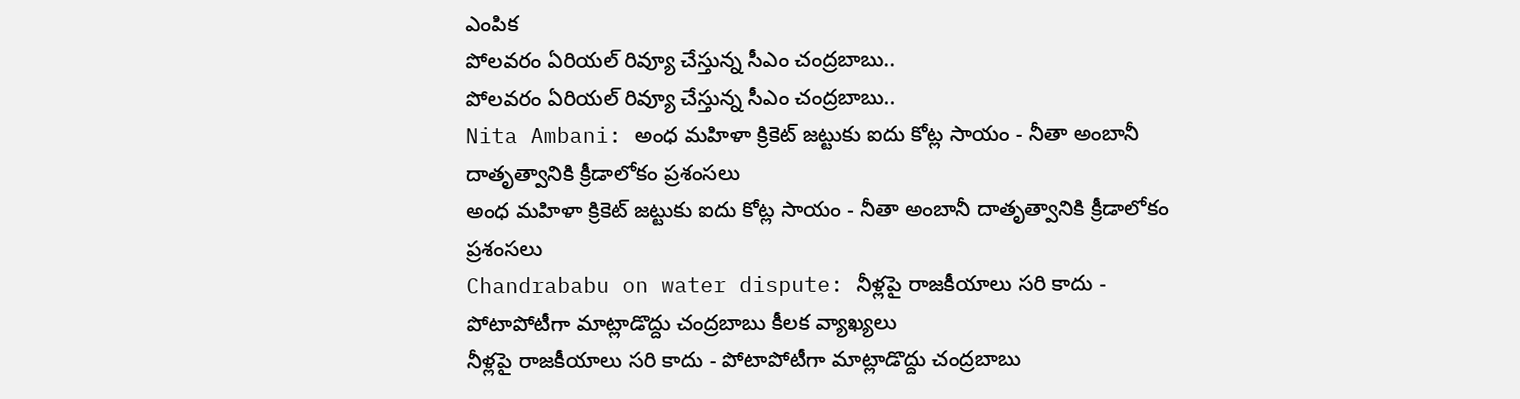ఎంపిక
పోలవరం ఏరియల్‌ రివ్యూ చేస్తున్న సీఎం చంద్రబాబు..
పోలవరం ఏరియల్‌ రివ్యూ చేస్తున్న సీఎం చంద్రబాబు..
Nita Ambani: అంధ మహిళా క్రికెట్ జట్టుకు ఐదు కోట్ల సాయం - నీతా అంబానీ దాతృత్వానికి క్రీడాలోకం ప్రశంసలు
అంధ మహిళా క్రికెట్ జట్టుకు ఐదు కోట్ల సాయం - నీతా అంబానీ దాతృత్వానికి క్రీడాలోకం ప్రశంసలు
Chandrababu on water dispute: నీళ్లపై రాజకీయాలు సరి కాదు - పోటాపోటీగా మాట్లాడొద్దు చంద్రబాబు కీలక వ్యాఖ్యలు
నీళ్లపై రాజకీయాలు సరి కాదు - పోటాపోటీగా మాట్లాడొద్దు చంద్రబాబు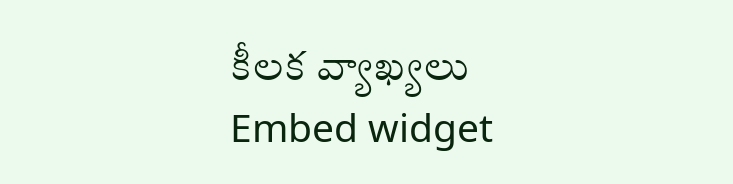కీలక వ్యాఖ్యలు
Embed widget